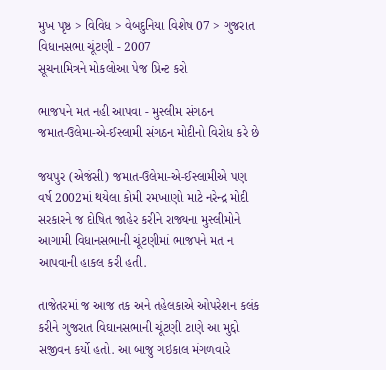મુખ પૃષ્ઠ > વિવિધ > વેબદુનિયા વિશેષ 07 > ગુજરાત વિધાનસભા ચૂંટણી - 2007
સૂચનામિત્રને મોકલોઆ પેજ પ્રિન્ટ કરો

ભાજપને મત નહી આપવા - મુસ્લીમ સંગઠન
જમાત-ઉલેમા-એ-ઈસ્લામી સંગઠન મોદીનો વિરોધ કરે છે

જયપુર (એજંસી) જમાત-ઉલેમા-એ-ઈસ્લામીએ પણ વર્ષ 2002માં થયેલા કોમી રમખાણો માટે નરેન્દ્ર મોદી સરકારને જ દોષિત જાહેર કરીને રાજ્યના મુસ્લીમોને આગામી વિધાનસભાની ચૂંટણીમાં ભાજપને મત ન આપવાની હાકલ કરી હતી.

તાજેતરમાં જ આજ તક અને તહેલકાએ ઓપરેશન કલંક કરીને ગુજરાત વિઘાનસભાની ચૂંટણી ટાણે આ મુદ્દો સજીવન કર્યો હતો. આ બાજુ ગઇકાલ મંગળવારે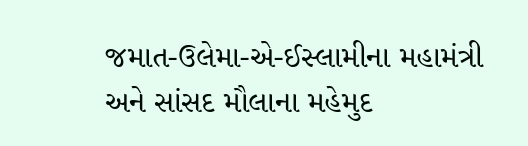જમાત-ઉલેમા-એ-ઈસ્લામીના મહામંત્રી અને સાંસદ મૌલાના મહેમુદ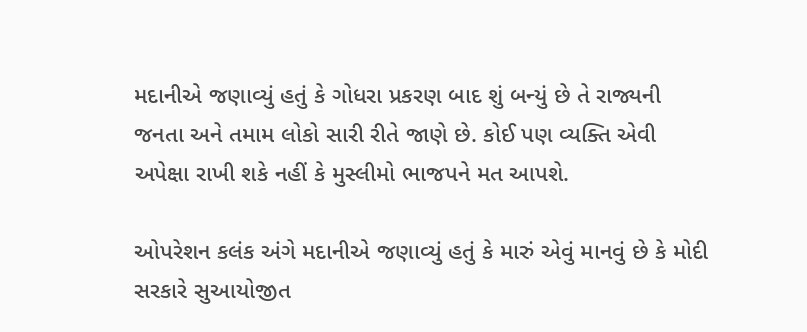મદાનીએ જણાવ્યું હતું કે ગોધરા પ્રકરણ બાદ શું બન્યું છે તે રાજ્યની જનતા અને તમામ લોકો સારી રીતે જાણે છે. કોઈ પણ વ્યક્તિ એવી અપેક્ષા રાખી શકે નહીં કે મુસ્લીમો ભાજપને મત આપશે.

ઓપરેશન કલંક અંગે મદાનીએ જણાવ્યું હતું કે મારું એવું માનવું છે કે મોદી સરકારે સુઆયોજીત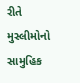રીતે મુસ્લીમોનો સામુહિક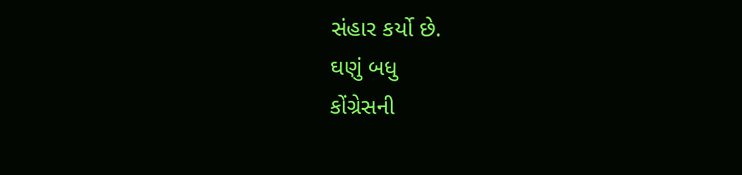સંહાર કર્યો છે.
ઘણું બધુ
કોંગ્રેસની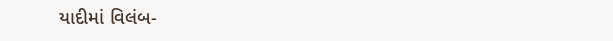યાદીમાં વિલંબ-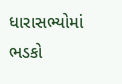ધારાસભ્યોમાં ભડકો